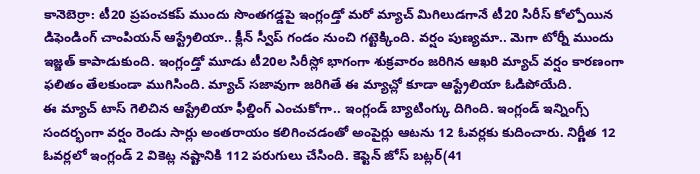కానెబెర్రా: టీ20 ప్రపంచకప్ ముందు సొంతగడ్డపై ఇంగ్లండ్తో మరో మ్యాచ్ మిగిలుడగానే టీ20 సిరీస్ కోల్పోయిన డిఫెండింగ్ చాంపియన్ ఆస్ట్రేలియా.. క్లీన్ స్వీప్ గండం నుంచి గట్టెక్కింది. వర్షం పుణ్యమా.. మెగా టోర్నీ ముందు ఇజ్జత్ కాపాడుకుంది. ఇంగ్లండ్తో మూడు టీ20ల సిరీస్లో భాగంగా శుక్రవారం జరిగిన ఆఖరి మ్యాచ్ వర్షం కారణంగా ఫలితం తేలకుండా ముగిసింది. మ్యాచ్ సజావుగా జరిగితే ఈ మ్యాచ్లో కూడా ఆస్ట్రేలియా ఓడిపోయేది.
ఈ మ్యాచ్ టాస్ గెలిచిన ఆస్ట్రేలియా ఫీల్డింగ్ ఎంచుకోగా.. ఇంగ్లండ్ బ్యాటింగ్కు దిగింది. ఇంగ్లండ్ ఇన్నింగ్స్ సందర్భంగా వర్షం రెండు సార్లు అంతరాయం కలిగించడంతో అంపైర్లు ఆటను 12 ఓవర్లకు కుదించారు. నిర్ణీత 12 ఓవర్లలో ఇంగ్లండ్ 2 వికెట్ల నష్టానికి 112 పరుగులు చేసింది. కెప్టెన్ జోస్ బట్లర్(41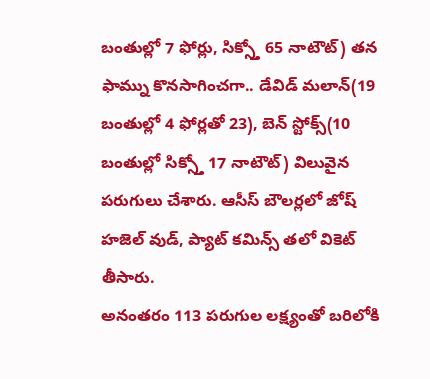బంతుల్లో 7 ఫోర్లు, సిక్స్తో 65 నాటౌట్) తన ఫామ్ను కొనసాగించగా.. డేవిడ్ మలాన్(19 బంతుల్లో 4 ఫోర్లతో 23), బెన్ స్టోక్స్(10 బంతుల్లో సిక్స్తో 17 నాటౌట్) విలువైన పరుగులు చేశారు. ఆసీస్ బౌలర్లలో జోష్ హజెల్ వుడ్, ప్యాట్ కమిన్స్ తలో వికెట్ తీసారు.
అనంతరం 113 పరుగుల లక్ష్యంతో బరిలోకి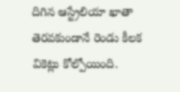దిగిన ఆస్ట్రేలియా ఖాతా తెరవకుండానే రెండు కీలక వికెట్లు కోల్పోయింది.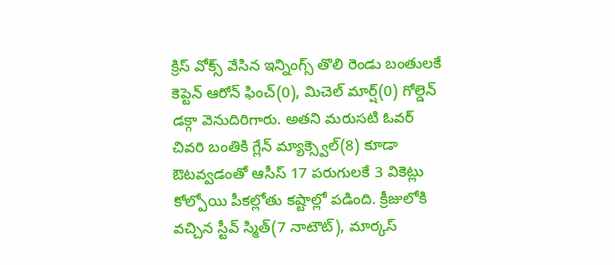క్రిస్ వోక్స్ వేసిన ఇన్నింగ్స్ తొలి రెండు బంతులకే కెప్టెన్ ఆరోన్ ఫించ్(0), మిచెల్ మార్ష్(0) గోల్డెన్ డక్గా వెనుదిరిగారు. అతని మరుసటి ఓవర్ చివరి బంతికి గ్లేన్ మ్యాక్స్వెల్(8) కూడా ఔటవ్వడంతో ఆసీస్ 17 పరుగులకే 3 వికెట్లు కోల్పోయి పీకల్లోతు కష్టాల్లో పడింది. క్రీజులోకి వచ్చిన స్టీవ్ స్మిత్(7 నాటౌట్), మార్కస్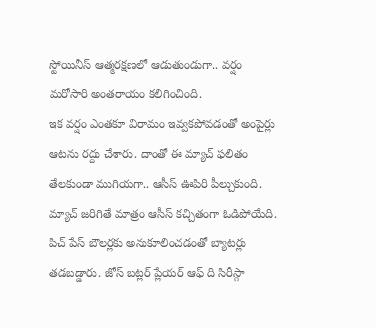స్టోయినీస్ ఆత్మరక్షణలో ఆడుతుండుగా.. వర్షం మరోసారి అంతరాయం కలిగించింది.
ఇక వర్షం ఎంతకూ విరామం ఇవ్వకపోవడంతో అంపైర్లు ఆటను రద్దు చేశారు. దాంతో ఈ మ్యాచ్ ఫలితం తేలకుండా ముగియగా.. ఆసీస్ ఊపిరి పీల్చుకుంది. మ్యాచ్ జరిగితే మాత్రం ఆసీస్ కచ్చితంగా ఓడిపోయేది. పిచ్ పేస్ బౌలర్లకు అనుకూలించడంతో బ్యాటర్లు తడబడ్డారు. జోస్ బట్లర్ ప్లేయర్ ఆఫ్ ది సిరీస్గా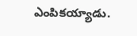ఎంపికయ్యాడు.